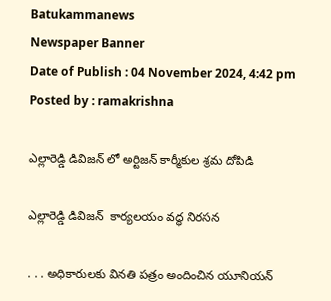Batukammanews
Newspaper Banner
Date of Publish : 04 November 2024, 4:42 pm Posted by : ramakrishna

ఎల్లారెడ్డి డివిజన్ లో అర్టిజన్ కార్మీకుల శ్రమ దోపిడి

ఎల్లారెడ్డి డివిజన్  కార్యలయం వద్ధ నిరసన

. . . అధికారులకు వినతి పత్రం అందించిన యూనియన్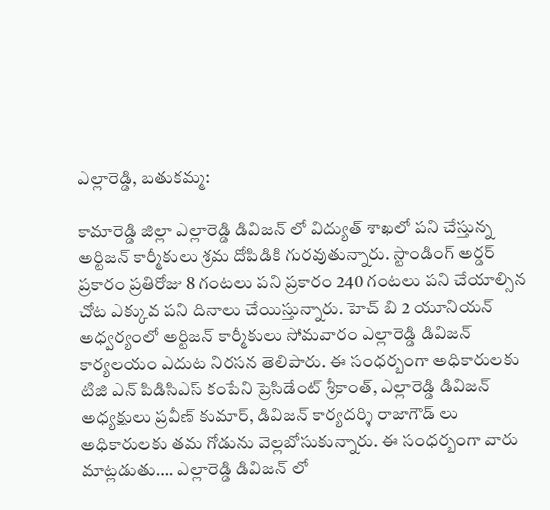ఎల్లారెడ్డి, బతుకమ్మ:

కామారెడ్డి జిల్లా ఎల్లారెడ్డి డివిజన్ లో విద్యుత్ శాఖలో పని చేస్తున్న అర్టిజన్ కార్మీకులు శ్రమ దోపిడికి గురవుతున్నారు. స్టాండింగ్ అర్డర్ ప్రకారం ప్రతిరోజు 8 గంటలు పని ప్రకారం 240 గంటలు పని చేయాల్సిన చోట ఎక్కువ పని దినాలు చేయిస్తున్నారు. హెచ్ బి 2 యూనియన్ అధ్వర్యంలో అర్టిజన్ కార్మీకులు సోమవారం ఎల్లారెడ్డి డివిజన్ కార్యలయం ఎదుట నిరసన తెలిపారు. ఈ సంధర్బంగా అధికారులకు  టిజి ఎన్ పిడిసిఎస్ కంపేని ప్రెసిడేంట్ శ్రీకాంత్, ఎల్లారెడ్డి డివిజన్ అధ్యక్షులు ప్రవీణ్ కుమార్, డివిజన్ కార్యదర్శి రాజాగౌడ్ లు  అధికారులకు తమ గోడును వెల్లబోసుకున్నారు. ఈ సంధర్బంగా వారు మాట్లడుతు…. ఎల్లారెడ్డి డివిజన్ లో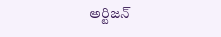అర్టిజన్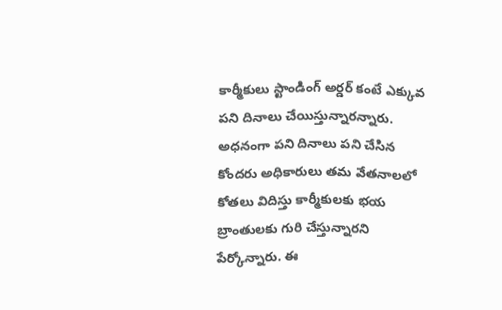కార్మీకులు స్టాండింగ్ అర్డర్ కంటే ఎక్కువ పని దినాలు చేయిస్తున్నారన్నారు. అధనంగా పని దినాలు పని చేసిన కోందరు అధికారులు తమ వేతనాలలో కోతలు విదిస్తు కార్మీకులకు భయ బ్రాంతులకు గురి చేస్తున్నారని పేర్కోన్నారు. ఈ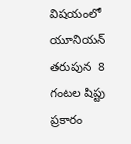విషయంలో యూనియన్ తరుపున  8 గంటల షిప్టు ప్రకారం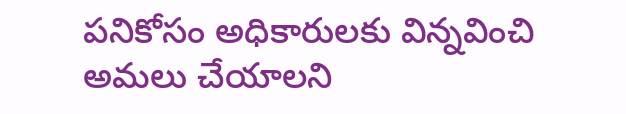పనికోసం అధికారులకు విన్నవించి అమలు చేయాలని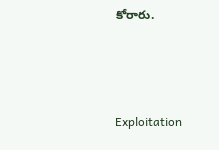కోరారు.



Exploitation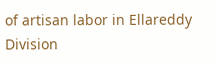of artisan labor in Ellareddy Division